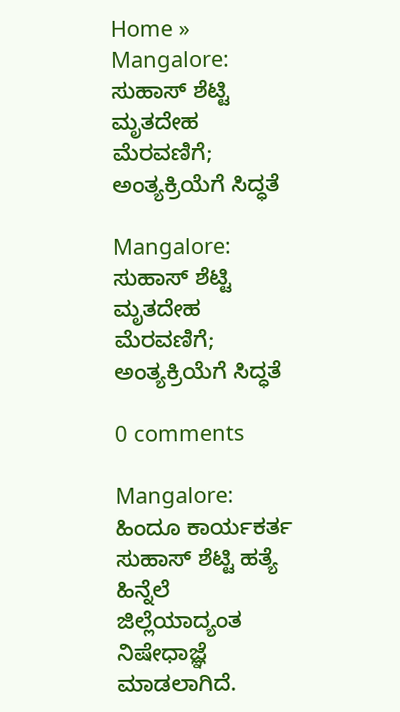Home » Mangalore: ಸುಹಾಸ್‌ ಶೆಟ್ಟಿ ಮೃತದೇಹ ಮೆರವಣಿಗೆ; ಅಂತ್ಯಕ್ರಿಯೆಗೆ ಸಿದ್ಧತೆ

Mangalore: ಸುಹಾಸ್‌ ಶೆಟ್ಟಿ ಮೃತದೇಹ ಮೆರವಣಿಗೆ; ಅಂತ್ಯಕ್ರಿಯೆಗೆ ಸಿದ್ಧತೆ

0 comments

Mangalore: ಹಿಂದೂ ಕಾರ್ಯಕರ್ತ ಸುಹಾಸ್‌ ಶೆಟ್ಟಿ ಹತ್ಯೆ ಹಿನ್ನೆಲೆ ಜಿಲ್ಲೆಯಾದ್ಯಂತ ನಿಷೇಧಾಜ್ಞೆ ಮಾಡಲಾಗಿದೆ.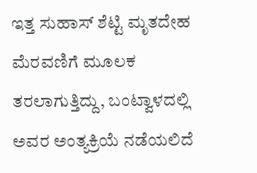ಇತ್ತ ಸುಹಾಸ್‌ ಶೆಟ್ಟಿ ಮೃತದೇಹ ಮೆರವಣಿಗೆ ಮೂಲಕ ತರಲಾಗುತ್ತಿದ್ದು, ಬಂಟ್ವಾಳದಲ್ಲಿ ಅವರ ಅಂತ್ಯಕ್ರಿಯೆ ನಡೆಯಲಿದೆ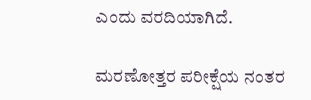ಎಂದು ವರದಿಯಾಗಿದೆ.

ಮರಣೋತ್ತರ ಪರೀಕ್ಷೆಯ ನಂತರ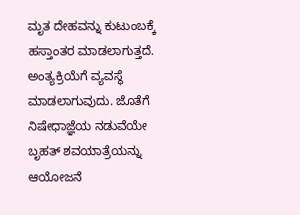ಮೃತ ದೇಹವನ್ನು ಕುಟುಂಬಕ್ಕೆ ಹಸ್ತಾಂತರ ಮಾಡಲಾಗುತ್ತದೆ. ಅಂತ್ಯಕ್ರಿಯೆಗೆ ವ್ಯವಸ್ಥೆ ಮಾಡಲಾಗುವುದು. ಜೊತೆಗೆ ನಿಷೇಧಾಜ್ಞೆಯ ನಡುವೆಯೇ ಬೃಹತ್‌ ಶವಯಾತ್ರೆಯನ್ನು ಆಯೋಜನೆ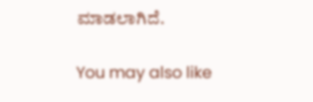ಮಾಡಲಾಗಿದೆ.

You may also like